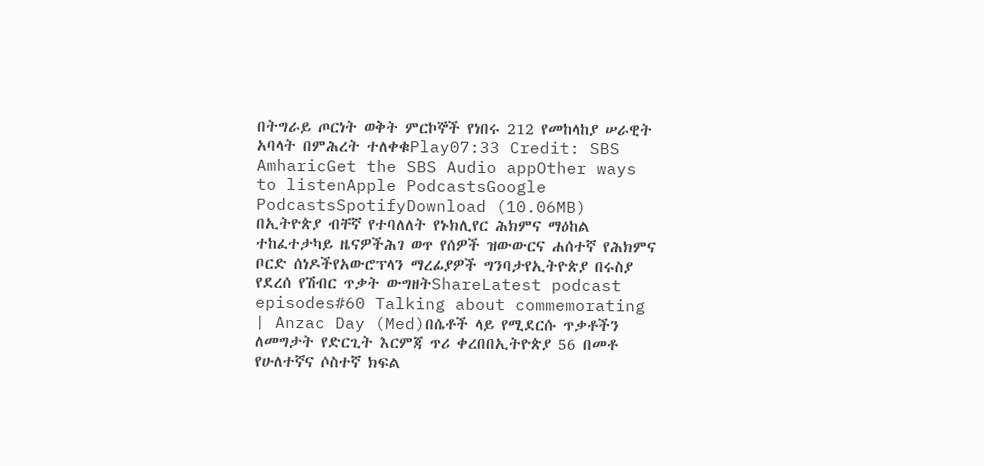በትግራይ ጦርነት ወቅት ምርኮኞች የነበሩ 212 የመከላከያ ሠራዊት አባላት በምሕረት ተለቀቁPlay07:33 Credit: SBS AmharicGet the SBS Audio appOther ways to listenApple PodcastsGoogle PodcastsSpotifyDownload (10.06MB) በኢትዮጵያ ብቸኛ የተባለለት የኑክሊየር ሕክምና ማዕከል ተከፈተታካይ ዜናዎችሕገ ወጥ የሰዎች ዝውውርና ሐሰተኛ የሕክምና ቦርድ ሰነዶችየአውሮፕላን ማረፊያዎች ግንባታየኢትዮጵያ በሩስያ የደረሰ የሽብር ጥቃት ውግዘትShareLatest podcast episodes#60 Talking about commemorating | Anzac Day (Med)በሴቶች ላይ የሚደርሱ ጥቃቶችን ለመግታት የድርጊት እርምጃ ጥሪ ቀረበበኢትዮጵያ 56 በመቶ የሁለተኛና ሶስተኛ ክፍል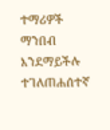ተማሪዎች ማንበብ እንደማይችሉ ተገለጠሐሰተኛ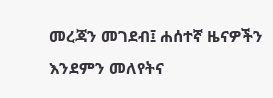መረጃን መገደብ፤ ሐሰተኛ ዜናዎችን እንደምን መለየትና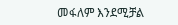መፋለም እንደሚቻል